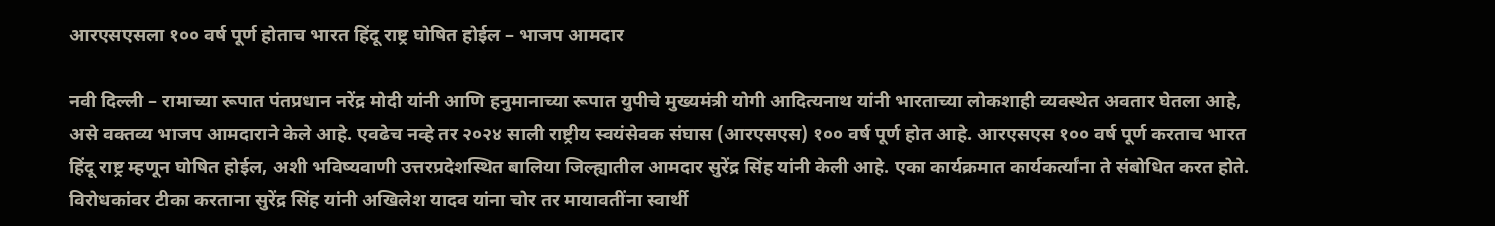आरएसएसला १०० वर्ष पूर्ण होताच भारत हिंदू राष्ट्र घोषित होईल – भाजप आमदार

नवी दिल्ली – रामाच्या रूपात पंतप्रधान नरेंद्र मोदी यांनी आणि हनुमानाच्या रूपात युपीचे मुख्यमंत्री योगी आदित्यनाथ यांनी भारताच्या लोकशाही व्यवस्थेत अवतार घेतला आहे, असे वक्तव्य भाजप आमदाराने केले आहे. एवढेच नव्हे तर २०२४ साली राष्ट्रीय स्वयंसेवक संघास (आरएसएस) १०० वर्ष पूर्ण होत आहे. आरएसएस १०० वर्ष पूर्ण करताच भारत हिंदू राष्ट्र म्हणून घोषित होईल, अशी भविष्यवाणी उत्तरप्रदेशस्थित बालिया जिल्ह्यातील आमदार सुरेंद्र सिंह यांनी केली आहे. एका कार्यक्रमात कार्यकर्त्यांना ते संबोधित करत होते.
विरोधकांवर टीका करताना सुरेंद्र सिंह यांनी अखिलेश यादव यांना चोर तर मायावतींना स्वार्थी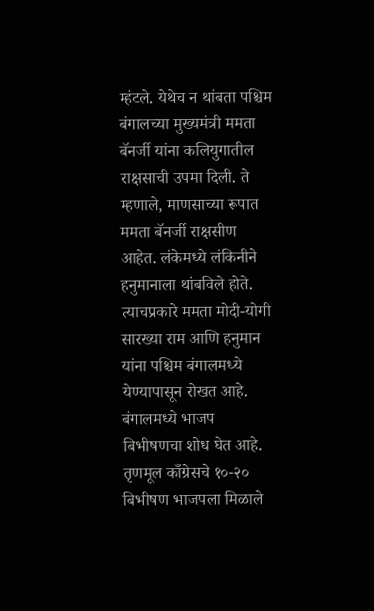म्हंटले. येथेच न थांबता पश्चिम बंगालच्या मुख्यमंत्री ममता बॅनर्जी यांना कलियुगातील राक्षसाची उपमा दिली. ते म्हणाले, माणसाच्या रूपात ममता बॅनर्जी राक्षसीण आहेत. लंकेमध्ये लंकिनीने हनुमानाला थांबविले होते. त्याचप्रकारे ममता मोदी-योगी सारख्या राम आणि हनुमान यांना पश्चिम बंगालमध्ये येण्यापासून रोखत आहे. बंगालमध्ये भाजप बिभीषणचा शोध घेत आहे. तृणमूल काँग्रेसचे १०-२० बिभीषण भाजपला मिळाले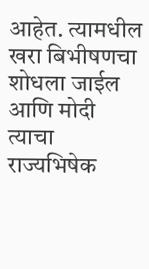आहेत. त्यामधील खरा बिभीषणचा शोधला जाईल आणि मोदी त्याचा राज्यभिषेक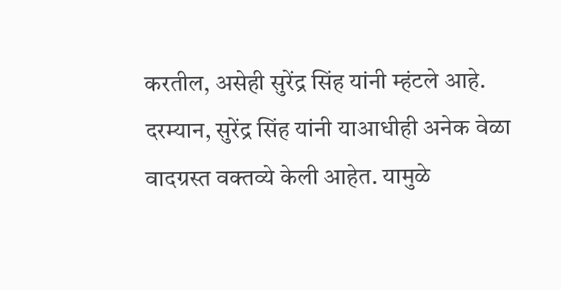करतील, असेही सुरेंद्र सिंह यांनी म्हंटले आहे.
दरम्यान, सुरेंद्र सिंह यांनी याआधीही अनेक वेळा वादग्रस्त वक्तव्ये केली आहेत. यामुळे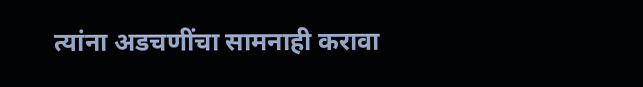त्यांना अडचणींचा सामनाही करावा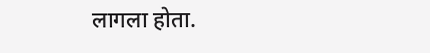लागला होता.